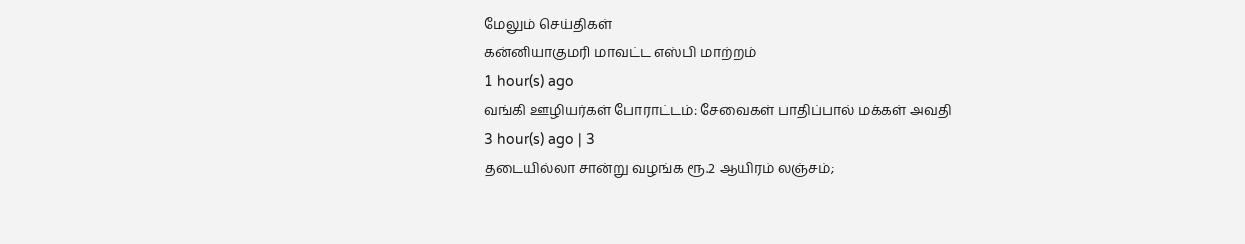மேலும் செய்திகள்
கன்னியாகுமரி மாவட்ட எஸ்பி மாற்றம்
1 hour(s) ago
வங்கி ஊழியர்கள் போராட்டம்: சேவைகள் பாதிப்பால் மக்கள் அவதி
3 hour(s) ago | 3
தடையில்லா சான்று வழங்க ரூ.2 ஆயிரம் லஞ்சம்;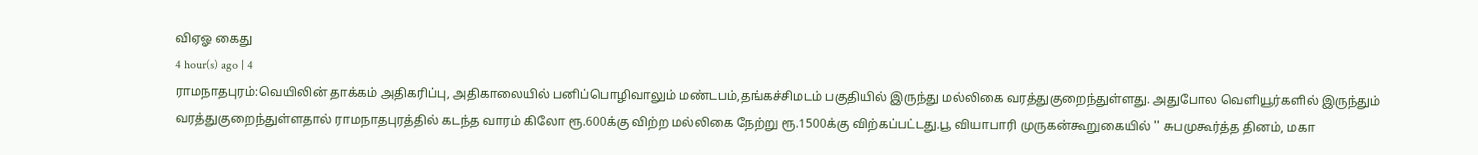விஏஓ கைது
4 hour(s) ago | 4
ராமநாதபுரம்:வெயிலின் தாக்கம் அதிகரிப்பு, அதிகாலையில் பனிப்பொழிவாலும் மண்டபம்,தங்கச்சிமடம் பகுதியில் இருந்து மல்லிகை வரத்துகுறைந்துள்ளது. அதுபோல வெளியூர்களில் இருந்தும் வரத்துகுறைந்துள்ளதால் ராமநாதபுரத்தில் கடந்த வாரம் கிலோ ரூ.600க்கு விற்ற மல்லிகை நேற்று ரூ.1500க்கு விற்கப்பட்டது.பூ வியாபாரி முருகன்கூறுகையில் '' சுபமுகூர்த்த தினம், மகா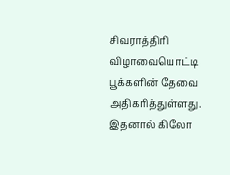சிவராத்திரி விழாவையொட்டி பூக்களின் தேவை அதிகரித்துள்ளது. இதனால் கிலோ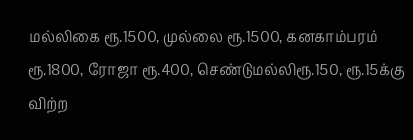மல்லிகை ரூ.1500, முல்லை ரூ.1500, கனகாம்பரம் ரூ.1800, ரோஜா ரூ.400, செண்டுமல்லிரூ.150, ரூ.15க்கு விற்ற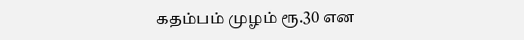கதம்பம் முழம் ரூ.30 என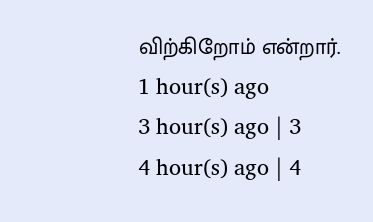விற்கிறோம் என்றார்.
1 hour(s) ago
3 hour(s) ago | 3
4 hour(s) ago | 4